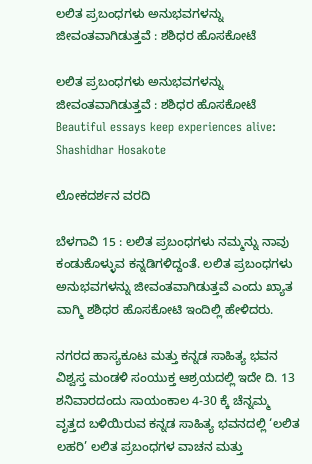ಲಲಿತ ಪ್ರಬಂಧಗಳು ಅನುಭವಗಳನ್ನು ಜೀವಂತವಾಗಿಡುತ್ತವೆ : ಶಶಿಧರ ಹೊಸಕೋಟೆ

ಲಲಿತ ಪ್ರಬಂಧಗಳು ಅನುಭವಗಳನ್ನು ಜೀವಂತವಾಗಿಡುತ್ತವೆ : ಶಶಿಧರ ಹೊಸಕೋಟೆ Beautiful essays keep experiences alive: Shashidhar Hosakote

ಲೋಕದರ್ಶನ ವರದಿ

ಬೆಳಗಾವಿ 15 : ಲಲಿತ ಪ್ರಬಂಧಗಳು ನಮ್ಮನ್ನು ನಾವು ಕಂಡುಕೊಳ್ಳುವ ಕನ್ನಡಿಗಳಿದ್ದಂತೆ. ಲಲಿತ ಪ್ರಬಂಧಗಳು ಅನುಭವಗಳನ್ನು ಜೀವಂತವಾಗಿಡುತ್ತವೆ ಎಂದು ಖ್ಯಾತ ವಾಗ್ಮಿ ಶಶಿಧರ ಹೊಸಕೋಟಿ ಇಂದಿಲ್ಲಿ ಹೇಳಿದರು.

ನಗರದ ಹಾಸ್ಯಕೂಟ ಮತ್ತು ಕನ್ನಡ ಸಾಹಿತ್ಯ ಭವನ ವಿಶ್ವಸ್ತ ಮಂಡಳಿ ಸಂಯುಕ್ತ ಆಶ್ರಯದಲ್ಲಿ ಇದೇ ದಿ. 13 ಶನಿವಾರದಂದು ಸಾಯಂಕಾಲ 4-30 ಕ್ಕೆ ಚೆನ್ನಮ್ಮ ವೃತ್ತದ ಬಳಿಯಿರುವ ಕನ್ನಡ ಸಾಹಿತ್ಯ ಭವನದಲ್ಲಿ ‘ಲಲಿತ ಲಹರಿ’ ಲಲಿತ ಪ್ರಬಂಧಗಳ ವಾಚನ ಮತ್ತು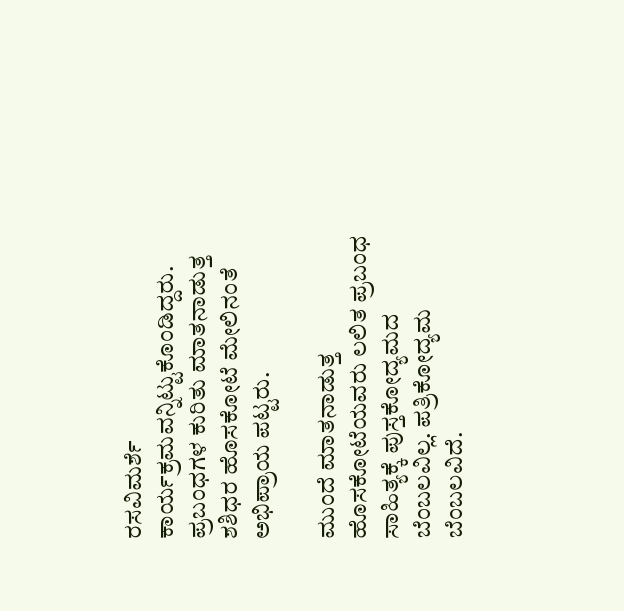ರಸವಿಮರ್ಶೆ ಕಾರ್ಯಕ್ರಮವನ್ನಿಟ್ಟುಕೊಂಡಿದ್ದರು. ಪ್ರಬಂಧಗಳ ಕುರಿತು ಮಾತನಾಡುತ್ತ ಶಶಿಧರ ಹೊಸಕೋಟೆ ಮೇಲಿನಂತೆ ಅಭಿಪ್ರಾಯ ಪಟ್ಟರು.

ಮುಂದೆ ಮಾತನಾಡುತ್ತ ಹೊಸಕೋಟೆಯವರು ಲಲಿತ ಪ್ರಬಂಧ ಸಾಹಿತ್ಯಕ್ಕೆ ಪುಸ್ತಕೋದ್ಯಮದ ಬೆಂಬಲವಿಲ್ಲ. ಪತ್ರಿಕೋದ್ಯಮ ಬೆಂಬಲವಿದೆ.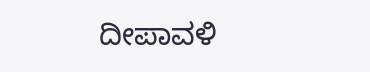ದೀಪಾವಳಿ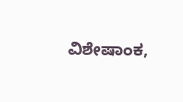ವಿಶೇಷಾಂಕ,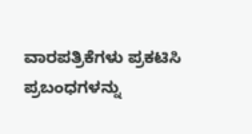ವಾರಪತ್ರಿಕೆಗಳು ಪ್ರಕಟಿಸಿ ಪ್ರಬಂಧಗಳನ್ನು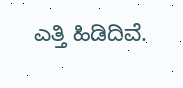ಎತ್ತಿ ಹಿಡಿದಿವೆ.